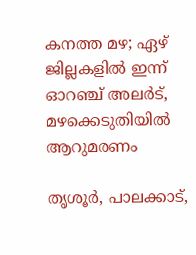കനത്ത മഴ; ഏഴ് ജില്ലകളിൽ ഇന്ന് ഓറഞ്ച് അലർട്, മഴക്കെടുതിയിൽ ആറുമരണം

തൃശൂർ, പാലക്കാട്,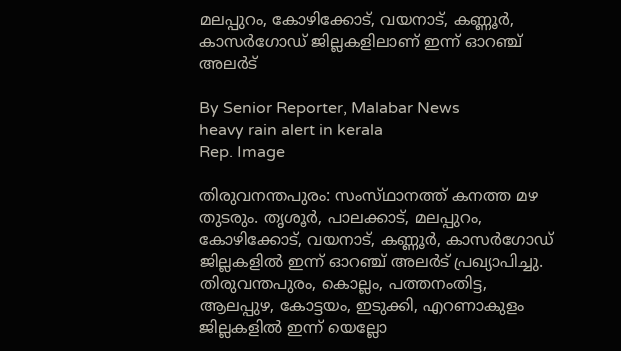മലപ്പുറം, കോഴിക്കോട്, വയനാട്, കണ്ണൂർ, കാസർഗോഡ് ജില്ലകളിലാണ് ഇന്ന് ഓറഞ്ച് അലർട്

By Senior Reporter, Malabar News
heavy rain alert in kerala
Rep. Image

തിരുവനന്തപുരം: സംസ്‌ഥാനത്ത്‌ കനത്ത മഴ തുടരും. തൃശൂർ, പാലക്കാട്, മലപ്പുറം, കോഴിക്കോട്, വയനാട്, കണ്ണൂർ, കാസർഗോഡ് ജില്ലകളിൽ ഇന്ന് ഓറഞ്ച് അലർട് പ്രഖ്യാപിച്ചു. തിരുവന്തപുരം, കൊല്ലം, പത്തനംതിട്ട, ആലപ്പുഴ, കോട്ടയം, ഇടുക്കി, എറണാകുളം ജില്ലകളിൽ ഇന്ന് യെല്ലോ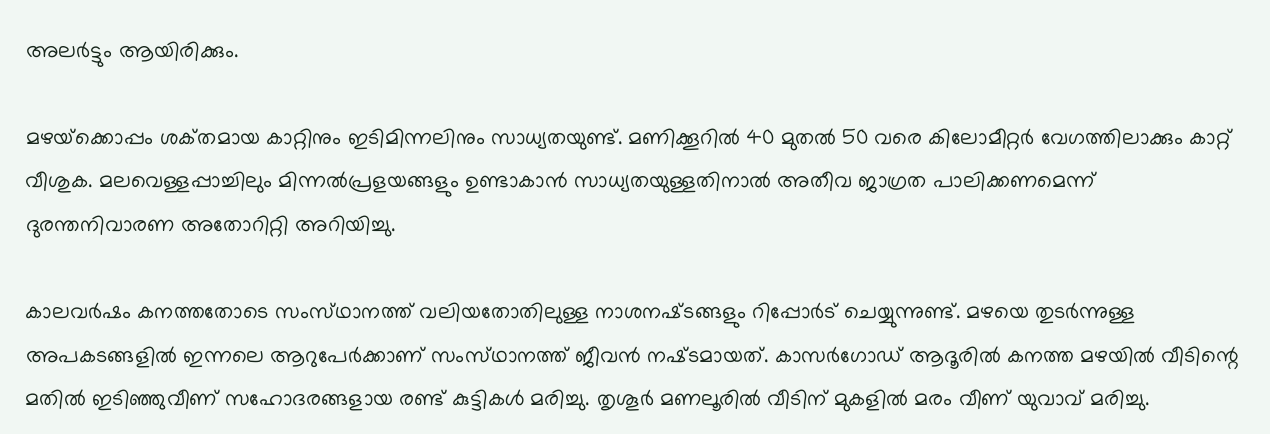അലർട്ടും ആയിരിക്കും.

മഴയ്‌ക്കൊപ്പം ശക്‌തമായ കാറ്റിനും ഇടിമിന്നലിനും സാധ്യതയുണ്ട്. മണിക്കൂറിൽ 40 മുതൽ 50 വരെ കിലോമീറ്റർ വേഗത്തിലാക്കും കാറ്റ് വീശുക. മലവെള്ളപ്പാച്ചിലും മിന്നൽപ്രളയങ്ങളും ഉണ്ടാകാൻ സാധ്യതയുള്ളതിനാൽ അതീവ ജാഗ്രത പാലിക്കണമെന്ന് ദുരന്തനിവാരണ അതോറിറ്റി അറിയിച്ചു.

കാലവർഷം കനത്തതോടെ സംസ്‌ഥാനത്ത്‌ വലിയതോതിലുള്ള നാശനഷ്‌ടങ്ങളും റിപ്പോർട് ചെയ്യുന്നുണ്ട്. മഴയെ തുടർന്നുള്ള അപകടങ്ങളിൽ ഇന്നലെ ആറുപേർക്കാണ് സംസ്‌ഥാനത്ത്‌ ജീവൻ നഷ്‌ടമായത്. കാസർഗോഡ് ആദൂരിൽ കനത്ത മഴയിൽ വീടിന്റെ മതിൽ ഇടിഞ്ഞുവീണ് സഹോദരങ്ങളായ രണ്ട് കുട്ടികൾ മരിച്ചു. തൃശൂർ മണലൂരിൽ വീടിന് മുകളിൽ മരം വീണ് യുവാവ് മരിച്ചു.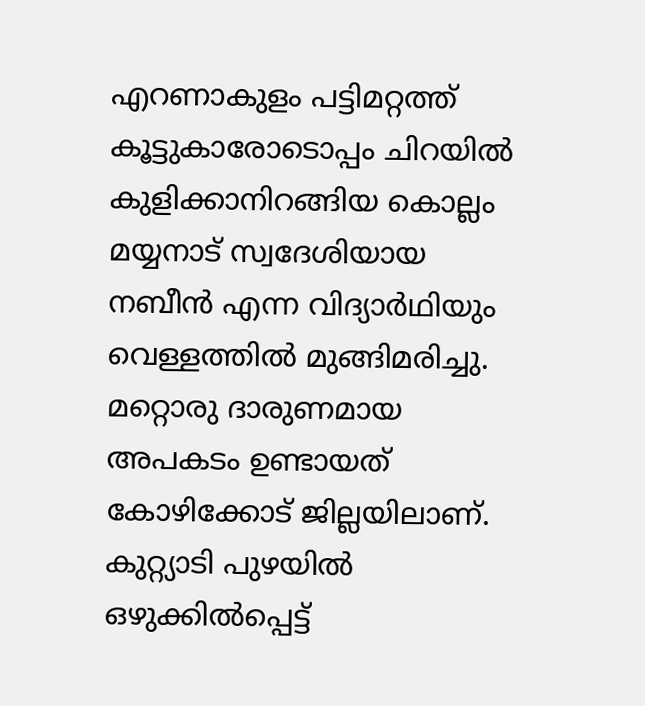എറണാകുളം പട്ടിമറ്റത്ത് കൂട്ടുകാരോടൊപ്പം ചിറയിൽ കുളിക്കാനിറങ്ങിയ കൊല്ലം മയ്യനാട് സ്വദേശിയായ നബീൻ എന്ന വിദ്യാർഥിയും വെള്ളത്തിൽ മുങ്ങിമരിച്ചു. മറ്റൊരു ദാരുണമായ അപകടം ഉണ്ടായത് കോഴിക്കോട് ജില്ലയിലാണ്. കുറ്റ്യാടി പുഴയിൽ ഒഴുക്കിൽപ്പെട്ട്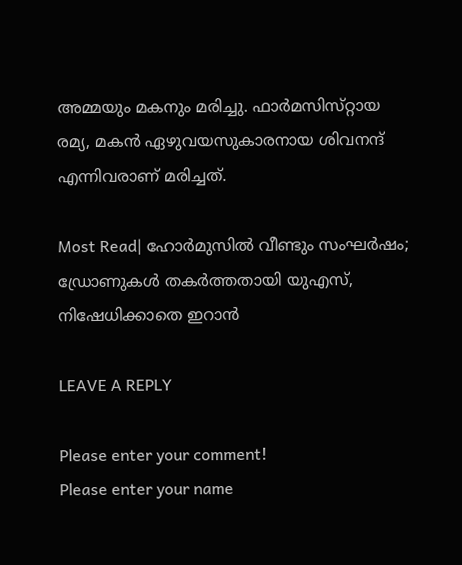അമ്മയും മകനും മരിച്ചു. ഫാർമസിസ്‌റ്റായ രമ്യ, മകൻ ഏഴുവയസുകാരനായ ശിവനന്ദ് എന്നിവരാണ് മരിച്ചത്.

Most Read| ഹോർമുസിൽ വീണ്ടും സംഘർഷം; ഡ്രോണുകൾ തകർത്തതായി യുഎസ്, നിഷേധിക്കാതെ ഇറാൻ

LEAVE A REPLY

Please enter your comment!
Please enter your name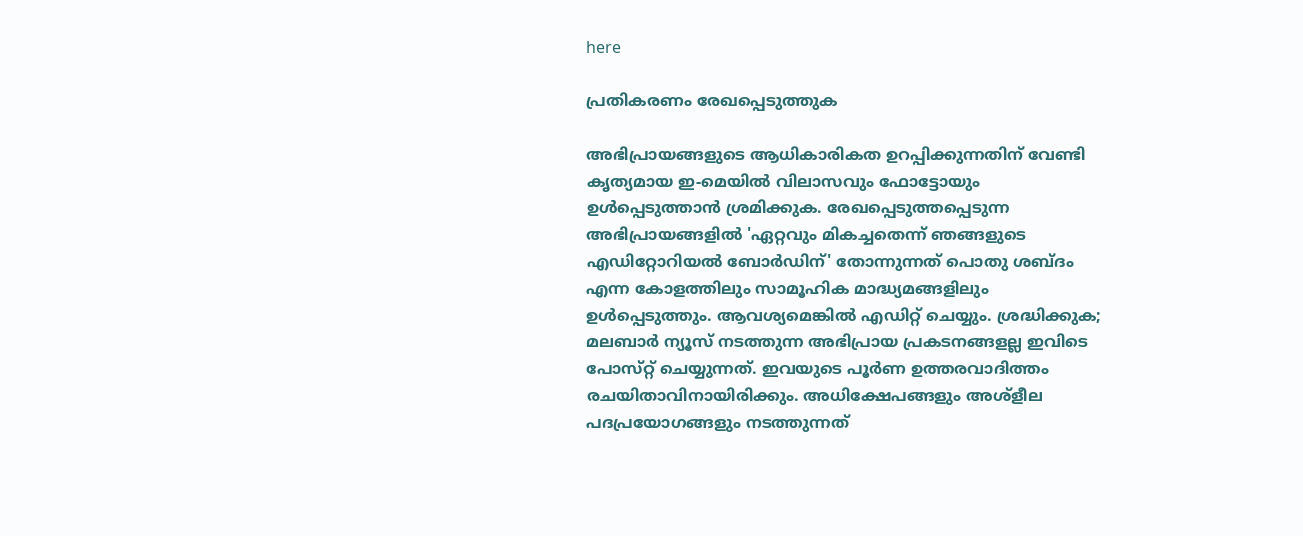here

പ്രതികരണം രേഖപ്പെടുത്തുക

അഭിപ്രായങ്ങളുടെ ആധികാരികത ഉറപ്പിക്കുന്നതിന് വേണ്ടി കൃത്യമായ ഇ-മെയിൽ വിലാസവും ഫോട്ടോയും ഉൾപ്പെടുത്താൻ ശ്രമിക്കുക. രേഖപ്പെടുത്തപ്പെടുന്ന അഭിപ്രായങ്ങളിൽ 'ഏറ്റവും മികച്ചതെന്ന് ഞങ്ങളുടെ എഡിറ്റോറിയൽ ബോർഡിന്' തോന്നുന്നത് പൊതു ശബ്‌ദം എന്ന കോളത്തിലും സാമൂഹിക മാദ്ധ്യമങ്ങളിലും ഉൾപ്പെടുത്തും. ആവശ്യമെങ്കിൽ എഡിറ്റ് ചെയ്യും. ശ്രദ്ധിക്കുക; മലബാർ ന്യൂസ് നടത്തുന്ന അഭിപ്രായ പ്രകടനങ്ങളല്ല ഇവിടെ പോസ്‌റ്റ് ചെയ്യുന്നത്. ഇവയുടെ പൂർണ ഉത്തരവാദിത്തം രചയിതാവിനായിരിക്കും. അധിക്ഷേപങ്ങളും അശ്‌ളീല പദപ്രയോഗങ്ങളും നടത്തുന്നത്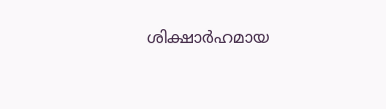ശിക്ഷാർഹമായ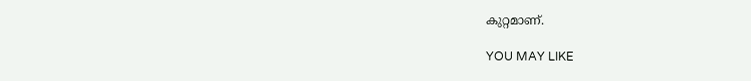കുറ്റമാണ്.

YOU MAY LIKE